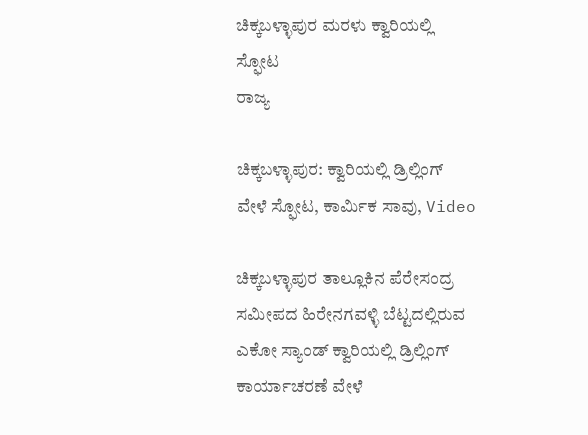ಚಿಕ್ಕಬಳ್ಳಾಪುರ ಮರಳು ಕ್ವಾರಿಯಲ್ಲಿ ಸ್ಫೋಟ
ರಾಜ್ಯ

ಚಿಕ್ಕಬಳ್ಳಾಪುರ: ಕ್ವಾರಿಯಲ್ಲಿ ಡ್ರಿಲ್ಲಿಂಗ್ ವೇಳೆ ಸ್ಫೋಟ, ಕಾರ್ಮಿಕ ಸಾವು, Video

ಚಿಕ್ಕಬಳ್ಳಾಪುರ ತಾಲ್ಲೂಕಿನ ಪೆರೇಸಂದ್ರ ಸಮೀಪದ ಹಿರೇನಗವಳ್ಳಿ ಬೆಟ್ಟದಲ್ಲಿರುವ ಎಕೋ ಸ್ಯಾಂಡ್ ಕ್ವಾರಿಯಲ್ಲಿ ಡ್ರಿಲ್ಲಿಂಗ್ ಕಾರ್ಯಾಚರಣೆ ವೇಳೆ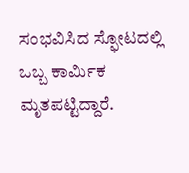ಸಂಭವಿಸಿದ ಸ್ಫೋಟದಲ್ಲಿ ಒಬ್ಬ ಕಾರ್ಮಿಕ ಮೃತಪಟ್ಟಿದ್ದಾರೆ.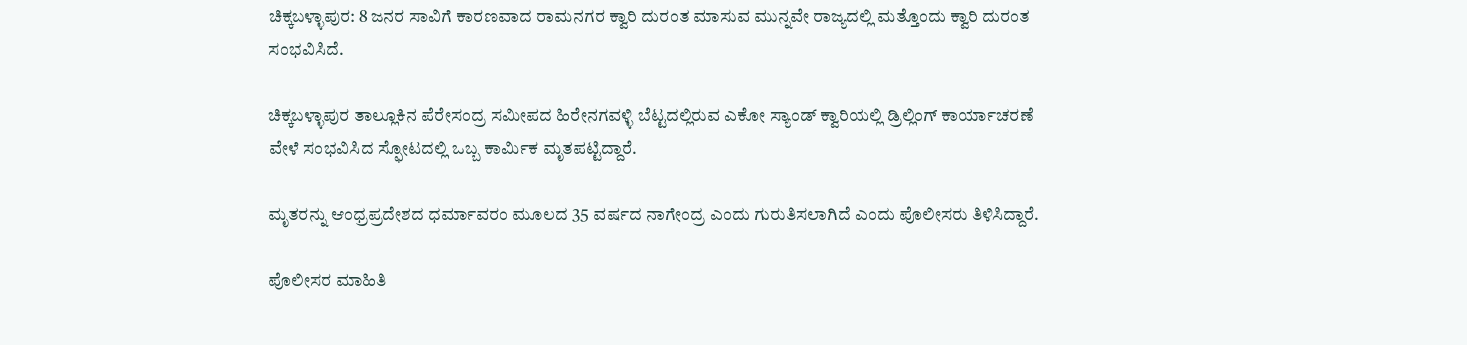ಚಿಕ್ಕಬಳ್ಳಾಪುರ: 8 ಜನರ ಸಾವಿಗೆ ಕಾರಣವಾದ ರಾಮನಗರ ಕ್ವಾರಿ ದುರಂತ ಮಾಸುವ ಮುನ್ನವೇ ರಾಜ್ಯದಲ್ಲಿ ಮತ್ತೊಂದು ಕ್ವಾರಿ ದುರಂತ ಸಂಭವಿಸಿದೆ.

ಚಿಕ್ಕಬಳ್ಳಾಪುರ ತಾಲ್ಲೂಕಿನ ಪೆರೇಸಂದ್ರ ಸಮೀಪದ ಹಿರೇನಗವಳ್ಳಿ ಬೆಟ್ಟದಲ್ಲಿರುವ ಎಕೋ ಸ್ಯಾಂಡ್ ಕ್ವಾರಿಯಲ್ಲಿ ಡ್ರಿಲ್ಲಿಂಗ್ ಕಾರ್ಯಾಚರಣೆ ವೇಳೆ ಸಂಭವಿಸಿದ ಸ್ಫೋಟದಲ್ಲಿ ಒಬ್ಬ ಕಾರ್ಮಿಕ ಮೃತಪಟ್ಟಿದ್ದಾರೆ.

ಮೃತರನ್ನು ಆಂಧ್ರಪ್ರದೇಶದ ಧರ್ಮಾವರಂ ಮೂಲದ 35 ವರ್ಷದ ನಾಗೇಂದ್ರ ಎಂದು ಗುರುತಿಸಲಾಗಿದೆ ಎಂದು ಪೊಲೀಸರು ತಿಳಿಸಿದ್ದಾರೆ.

ಪೊಲೀಸರ ಮಾಹಿತಿ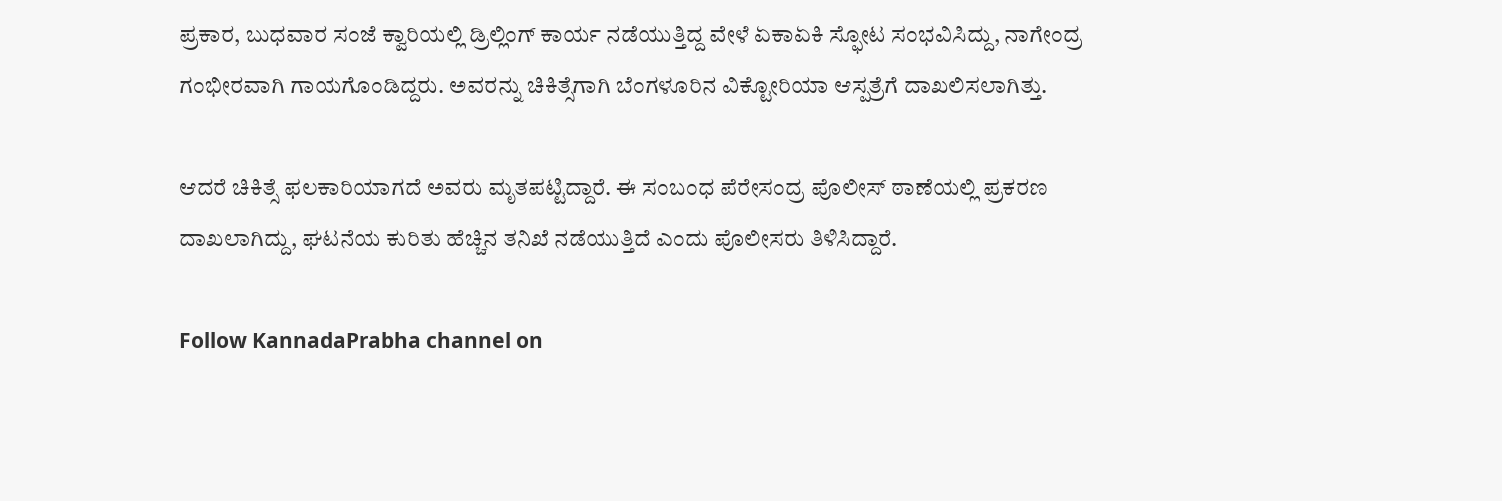ಪ್ರಕಾರ, ಬುಧವಾರ ಸಂಜೆ ಕ್ವಾರಿಯಲ್ಲಿ ಡ್ರಿಲ್ಲಿಂಗ್ ಕಾರ್ಯ ನಡೆಯುತ್ತಿದ್ದ ವೇಳೆ ಏಕಾಏಕಿ ಸ್ಫೋಟ ಸಂಭವಿಸಿದ್ದು, ನಾಗೇಂದ್ರ ಗಂಭೀರವಾಗಿ ಗಾಯಗೊಂಡಿದ್ದರು. ಅವರನ್ನು ಚಿಕಿತ್ಸೆಗಾಗಿ ಬೆಂಗಳೂರಿನ ವಿಕ್ಟೋರಿಯಾ ಆಸ್ಪತ್ರೆಗೆ ದಾಖಲಿಸಲಾಗಿತ್ತು.

ಆದರೆ ಚಿಕಿತ್ಸೆ ಫಲಕಾರಿಯಾಗದೆ ಅವರು ಮೃತಪಟ್ಟಿದ್ದಾರೆ. ಈ ಸಂಬಂಧ ಪೆರೇಸಂದ್ರ ಪೊಲೀಸ್ ಠಾಣೆಯಲ್ಲಿ ಪ್ರಕರಣ ದಾಖಲಾಗಿದ್ದು, ಘಟನೆಯ ಕುರಿತು ಹೆಚ್ಚಿನ ತನಿಖೆ ನಡೆಯುತ್ತಿದೆ ಎಂದು ಪೊಲೀಸರು ತಿಳಿಸಿದ್ದಾರೆ.

Follow KannadaPrabha channel on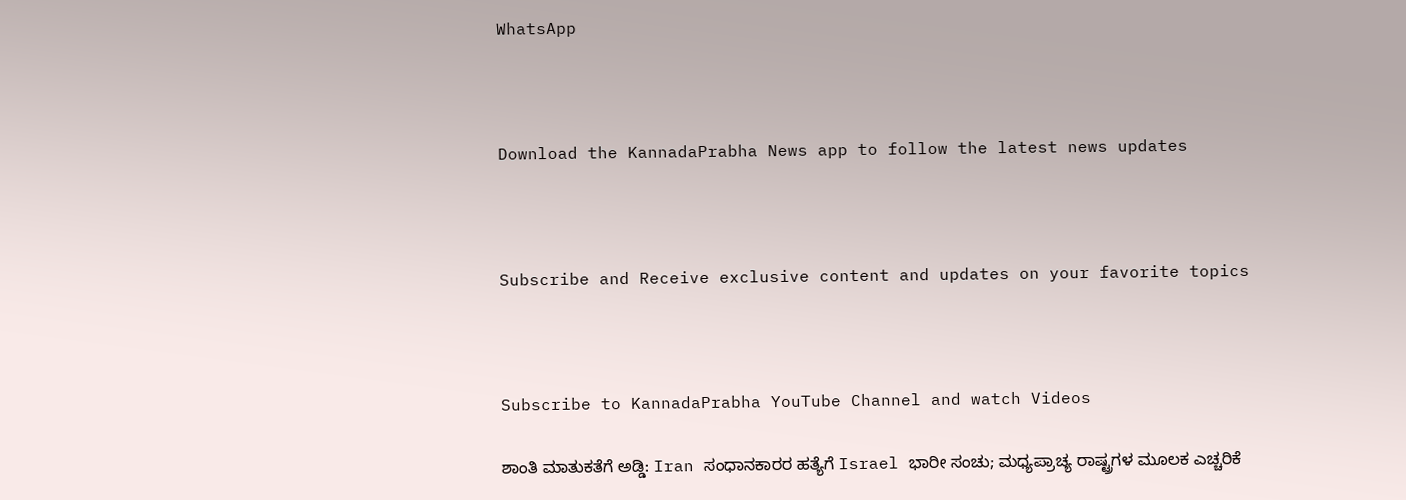WhatsApp



Download the KannadaPrabha News app to follow the latest news updates



Subscribe and Receive exclusive content and updates on your favorite topics



Subscribe to KannadaPrabha YouTube Channel and watch Videos

ಶಾಂತಿ ಮಾತುಕತೆಗೆ ಅಡ್ಡಿ: Iran ಸಂಧಾನಕಾರರ ಹತ್ಯೆಗೆ Israel ಭಾರೀ ಸಂಚು; ಮಧ್ಯಪ್ರಾಚ್ಯ ರಾಷ್ಟ್ರಗಳ ಮೂಲಕ ಎಚ್ಚರಿಕೆ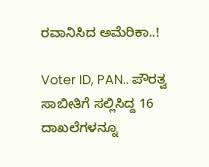ರವಾನಿಸಿದ ಅಮೆರಿಕಾ..!

Voter ID, PAN.. ಪೌರತ್ವ ಸಾಬೀತಿಗೆ ಸಲ್ಲಿಸಿದ್ದ 16 ದಾಖಲೆಗಳನ್ನೂ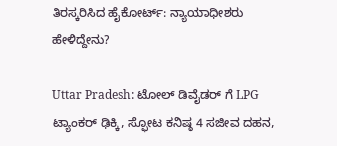ತಿರಸ್ಕರಿಸಿದ ಹೈಕೋರ್ಟ್: ನ್ಯಾಯಾಧೀಶರು ಹೇಳಿದ್ದೇನು?

Uttar Pradesh: ಟೋಲ್ ಡಿವೈಡರ್ ಗೆ LPG ಟ್ಯಾಂಕರ್ ಢಿಕ್ಕಿ, ಸ್ಫೋಟ ಕನಿಷ್ಠ 4 ಸಜೀವ ದಹನ,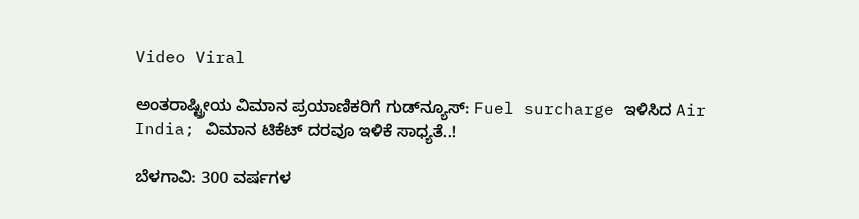Video Viral

ಅಂತರಾಷ್ಟ್ರೀಯ ವಿಮಾನ ಪ್ರಯಾಣಿಕರಿಗೆ ಗುಡ್‌ನ್ಯೂಸ್: Fuel surcharge ಇಳಿಸಿದ Air India; ವಿಮಾನ ಟಿಕೆಟ್ ದರವೂ ಇಳಿಕೆ ಸಾಧ್ಯತೆ..!

ಬೆಳಗಾವಿ: 300 ವರ್ಷಗಳ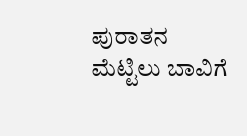ಪುರಾತನ ಮೆಟ್ಟಿಲು ಬಾವಿಗೆ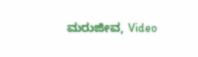ಮರುಜೀವ, Video